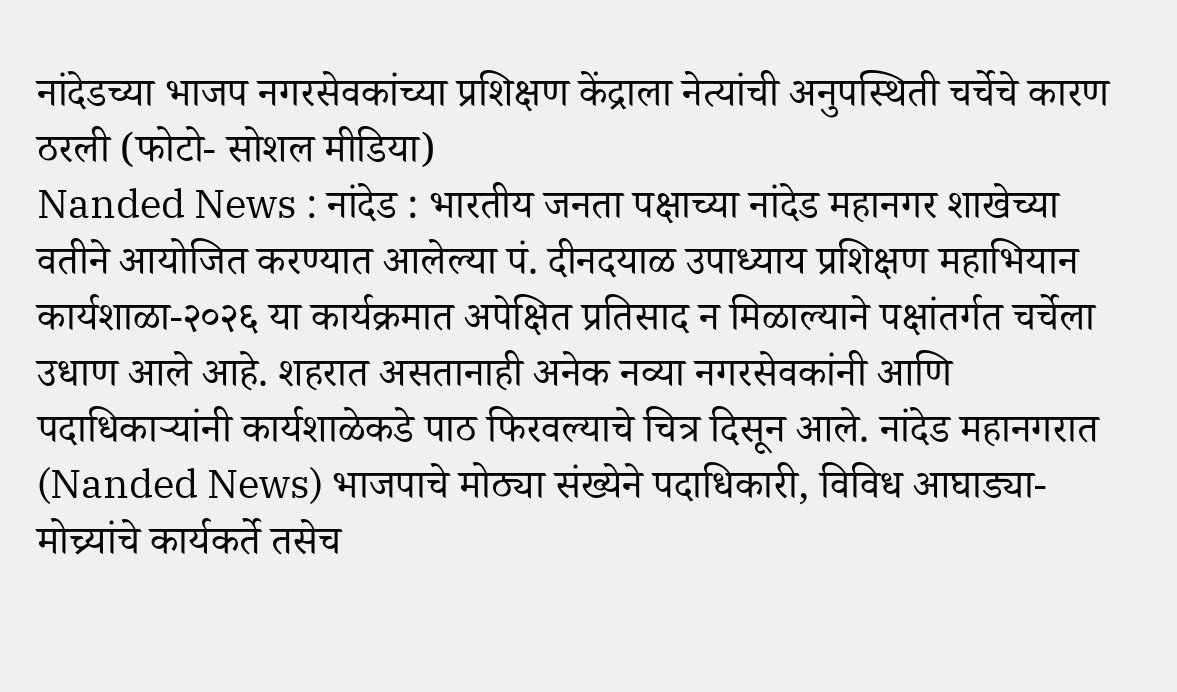नांदेडच्या भाजप नगरसेवकांच्या प्रशिक्षण केंद्राला नेत्यांची अनुपस्थिती चर्चेचे कारण ठरली (फोटो- सोशल मीडिया)
Nanded News : नांदेड : भारतीय जनता पक्षाच्या नांदेड महानगर शाखेच्या वतीने आयोजित करण्यात आलेल्या पं. दीनदयाळ उपाध्याय प्रशिक्षण महाभियान कार्यशाळा-२०२६ या कार्यक्रमात अपेक्षित प्रतिसाद न मिळाल्याने पक्षांतर्गत चर्चेला उधाण आले आहे. शहरात असतानाही अनेक नव्या नगरसेवकांनी आणि पदाधिकाऱ्यांनी कार्यशाळेकडे पाठ फिरवल्याचे चित्र दिसून आले. नांदेड महानगरात (Nanded News) भाजपाचे मोठ्या संख्येने पदाधिकारी, विविध आघाड्या-मोच्र्यांचे कार्यकर्ते तसेच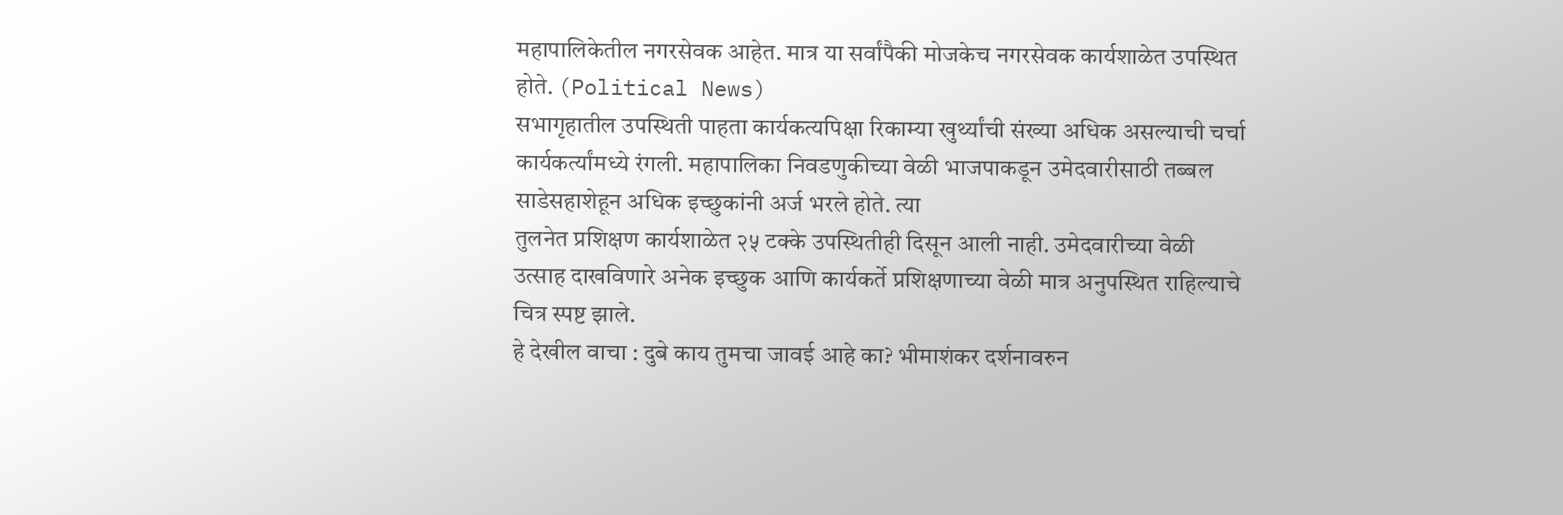महापालिकेतील नगरसेवक आहेत. मात्र या सर्वांपैकी मोजकेच नगरसेवक कार्यशाळेत उपस्थित होते. (Political News)
सभागृहातील उपस्थिती पाहता कार्यकत्यपिक्षा रिकाम्या खुर्थ्यांची संख्या अधिक असल्याची चर्चा कार्यकर्त्यांमध्ये रंगली. महापालिका निवडणुकीच्या वेळी भाजपाकडून उमेदवारीसाठी तब्बल साडेसहाशेहून अधिक इच्छुकांनी अर्ज भरले होते. त्या
तुलनेत प्रशिक्षण कार्यशाळेत २५ टक्के उपस्थितीही दिसून आली नाही. उमेदवारीच्या वेळी उत्साह दाखविणारे अनेक इच्छुक आणि कार्यकर्ते प्रशिक्षणाच्या वेळी मात्र अनुपस्थित राहिल्याचे चित्र स्पष्ट झाले.
हे देखील वाचा : दुबे काय तुमचा जावई आहे का? भीमाशंकर दर्शनावरुन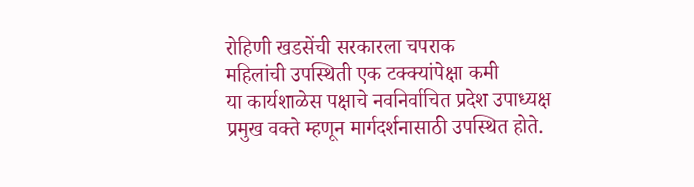रोहिणी खडसेंची सरकारला चपराक
महिलांची उपस्थिती एक टक्क्यांपेक्षा कमी
या कार्यशाळेस पक्षाचे नवनिर्वाचित प्रदेश उपाध्यक्ष प्रमुख वक्ते म्हणून मार्गदर्शनासाठी उपस्थित होते.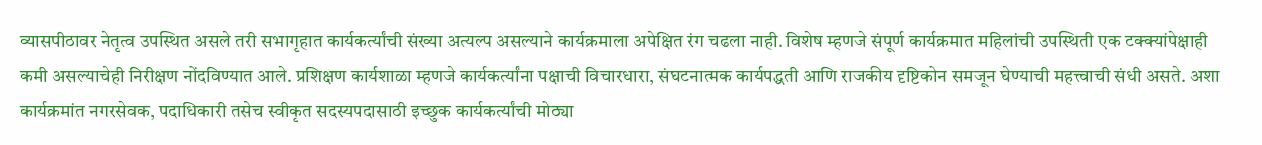व्यासपीठावर नेतृत्व उपस्थित असले तरी सभागृहात कार्यकर्त्यांची संख्या अत्यल्प असल्याने कार्यक्रमाला अपेक्षित रंग चढला नाही. विशेष म्हणजे संपूर्ण कार्यक्रमात महिलांची उपस्थिती एक टक्क्यांपेक्षाही कमी असल्याचेही निरीक्षण नोंदविण्यात आले. प्रशिक्षण कार्यशाळा म्हणजे कार्यकर्त्यांना पक्षाची विचारधारा, संघटनात्मक कार्यपद्धती आणि राजकीय दृष्टिकोन समजून घेण्याची महत्त्वाची संधी असते. अशा कार्यक्रमांत नगरसेवक, पदाधिकारी तसेच स्वीकृत सदस्यपदासाठी इच्छुक कार्यकर्त्यांची मोठ्या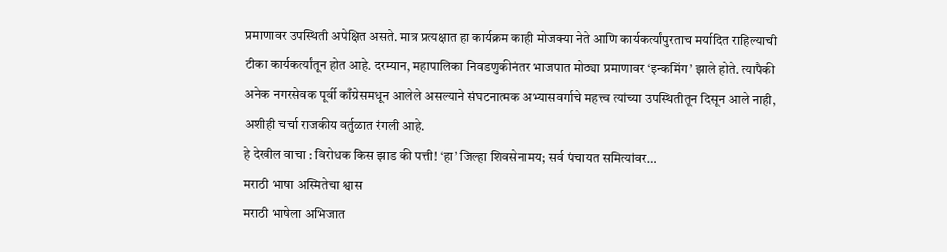प्रमाणावर उपस्थिती अपेक्षित असते. मात्र प्रत्यक्षात हा कार्यक्रम काही मोजक्या नेते आणि कार्यकर्त्यांपुरताच मर्यादित राहिल्याची टीका कार्यकर्त्यांतून होत आहे. दरम्यान, महापालिका निवडणुकीनंतर भाजपात मोठ्या प्रमाणावर ‘इन्कमिंग’ झाले होते. त्यापैकी अनेक नगरसेवक पूर्वी काँग्रेसमधून आलेले असल्याने संघटनात्मक अभ्यासवर्गाचे महत्त्व त्यांच्या उपस्थितीतून दिसून आले नाही, अशीही चर्चा राजकीय वर्तुळात रंगली आहे.
हे देखील वाचा : विरोधक किस झाड की पत्ती! ‘हा’ जिल्हा शिवसेनामय; सर्व पंचायत समित्यांवर…
मराठी भाषा अस्मितेचा श्वास
मराठी भाषेला अभिजात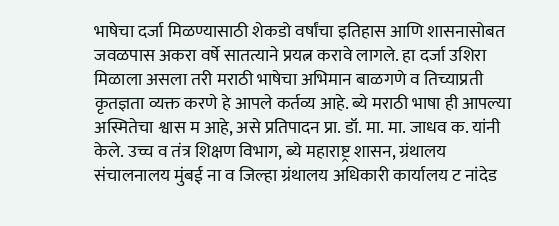भाषेचा दर्जा मिळण्यासाठी शेकडो वर्षांचा इतिहास आणि शासनासोबत जवळपास अकरा वर्षे सातत्याने प्रयत्न करावे लागले. हा दर्जा उशिरा मिळाला असला तरी मराठी भाषेचा अभिमान बाळगणे व तिच्याप्रती कृतज्ञता व्यक्त करणे हे आपले कर्तव्य आहे. ब्ये मराठी भाषा ही आपल्या अस्मितेचा श्वास म आहे, असे प्रतिपादन प्रा. डॉ. मा. मा. जाधव क. यांनी केले. उच्च व तंत्र शिक्षण विभाग, ब्ये महाराष्ट्र शासन, ग्रंथालय संचालनालय मुंबई ना व जिल्हा ग्रंथालय अधिकारी कार्यालय ट नांदेड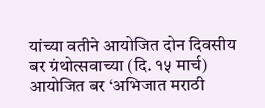यांच्या वतीने आयोजित दोन दिवसीय बर ग्रंथोत्सवाच्या (दि. १५ मार्च) आयोजित बर ‘अभिजात मराठी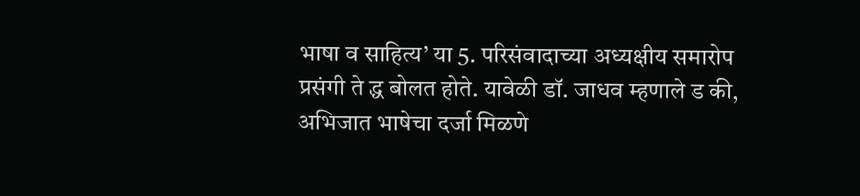भाषा व साहित्य’ या 5. परिसंवादाच्या अध्यक्षीय समारोप प्रसंगी ते द्ध बोलत होते. यावेळी डॉ. जाधव म्हणाले ड की, अभिजात भाषेचा दर्जा मिळणे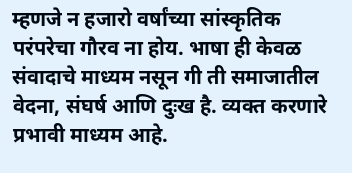म्हणजे न हजारो वर्षांच्या सांस्कृतिक परंपरेचा गौरव ना होय. भाषा ही केवळ संवादाचे माध्यम नसून गी ती समाजातील वेदना, संघर्ष आणि दुःख है. व्यक्त करणारे प्रभावी माध्यम आहे.